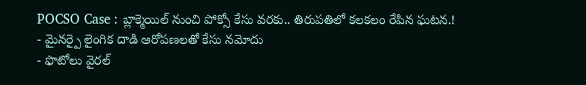POCSO Case : బ్లాక్మెయిల్ నుంచి పోక్సో కేసు వరకు.. తిరుపతిలో కలకలం రేపిన ఘటన.!
- మైనర్పై లైంగిక దాడి ఆరోపణలతో కేసు నమోదు
- ఫొటోలు వైరల్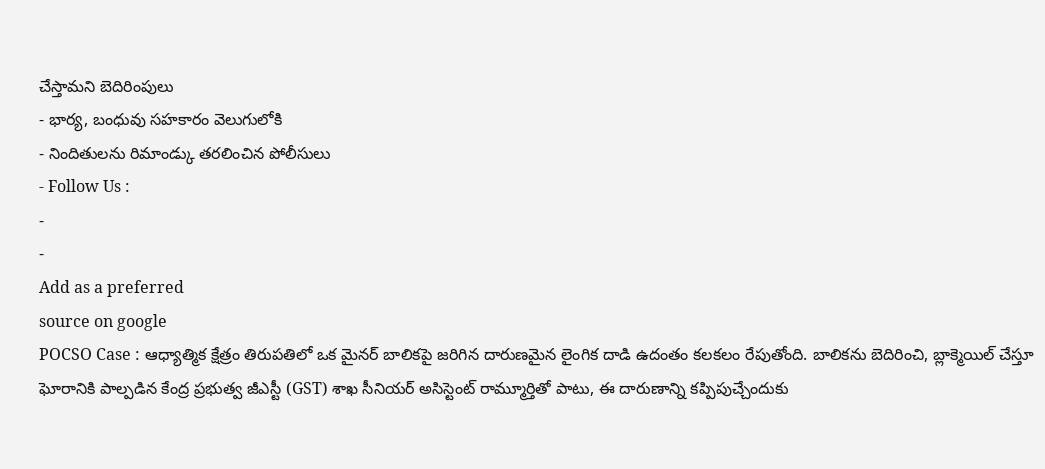చేస్తామని బెదిరింపులు
- భార్య, బంధువు సహకారం వెలుగులోకి
- నిందితులను రిమాండ్కు తరలించిన పోలీసులు
- Follow Us :
-
-
Add as a preferred
source on google
POCSO Case : ఆధ్యాత్మిక క్షేత్రం తిరుపతిలో ఒక మైనర్ బాలికపై జరిగిన దారుణమైన లైంగిక దాడి ఉదంతం కలకలం రేపుతోంది. బాలికను బెదిరించి, బ్లాక్మెయిల్ చేస్తూ ఘోరానికి పాల్పడిన కేంద్ర ప్రభుత్వ జీఎస్టీ (GST) శాఖ సీనియర్ అసిస్టెంట్ రామ్మూర్తితో పాటు, ఈ దారుణాన్ని కప్పిపుచ్చేందుకు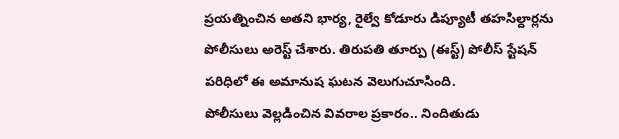ప్రయత్నించిన అతని భార్య, రైల్వే కోడూరు డిప్యూటీ తహసిల్దార్లను పోలీసులు అరెస్ట్ చేశారు. తిరుపతి తూర్పు (ఈస్ట్) పోలీస్ స్టేషన్ పరిధిలో ఈ అమానుష ఘటన వెలుగుచూసింది.
పోలీసులు వెల్లడించిన వివరాల ప్రకారం.. నిందితుడు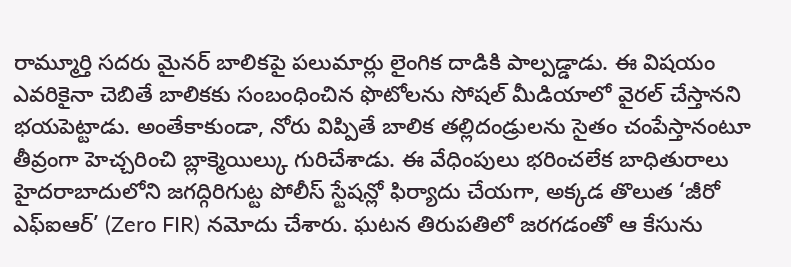రామ్మూర్తి సదరు మైనర్ బాలికపై పలుమార్లు లైంగిక దాడికి పాల్పడ్డాడు. ఈ విషయం ఎవరికైనా చెబితే బాలికకు సంబంధించిన ఫొటోలను సోషల్ మీడియాలో వైరల్ చేస్తానని భయపెట్టాడు. అంతేకాకుండా, నోరు విప్పితే బాలిక తల్లిదండ్రులను సైతం చంపేస్తానంటూ తీవ్రంగా హెచ్చరించి బ్లాక్మెయిల్కు గురిచేశాడు. ఈ వేధింపులు భరించలేక బాధితురాలు హైదరాబాదులోని జగద్గిరిగుట్ట పోలీస్ స్టేషన్లో ఫిర్యాదు చేయగా, అక్కడ తొలుత ‘జీరో ఎఫ్ఐఆర్’ (Zero FIR) నమోదు చేశారు. ఘటన తిరుపతిలో జరగడంతో ఆ కేసును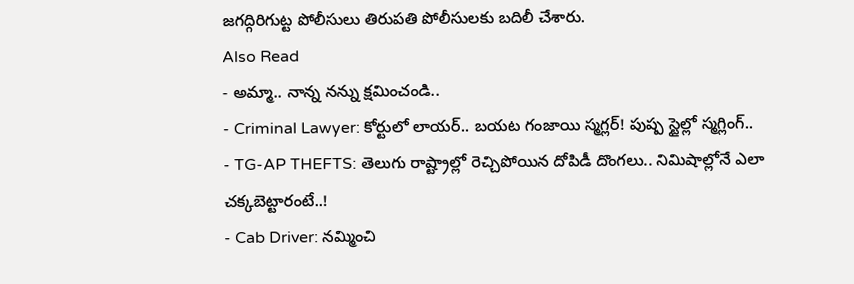జగద్గిరిగుట్ట పోలీసులు తిరుపతి పోలీసులకు బదిలీ చేశారు.
Also Read
- అమ్మా.. నాన్న నన్ను క్షమించండి..
- Criminal Lawyer: కోర్టులో లాయర్.. బయట గంజాయి స్మగ్లర్! పుష్ప స్టైల్లో స్మగ్లింగ్..
- TG-AP THEFTS: తెలుగు రాష్ట్రాల్లో రెచ్చిపోయిన దోపిడీ దొంగలు.. నిమిషాల్లోనే ఎలా చక్కబెట్టారంటే..!
- Cab Driver: నమ్మించి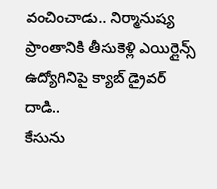వంచించాడు.. నిర్మానుష్య ప్రాంతానికి తీసుకెళ్లి ఎయిర్లైన్స్ ఉద్యోగినిపై క్యాబ్ డ్రైవర్ దాడి..
కేసును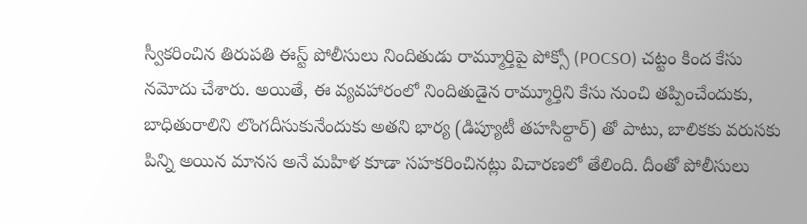స్వీకరించిన తిరుపతి ఈస్ట్ పోలీసులు నిందితుడు రామ్మూర్తిపై పోక్సో (POCSO) చట్టం కింద కేసు నమోదు చేశారు. అయితే, ఈ వ్యవహారంలో నిందితుడైన రామ్మూర్తిని కేసు నుంచి తప్పించేందుకు, బాధితురాలిని లొంగదీసుకునేందుకు అతని భార్య (డిప్యూటీ తహసిల్దార్) తో పాటు, బాలికకు వరుసకు పిన్ని అయిన మానస అనే మహిళ కూడా సహకరించినట్లు విచారణలో తేలింది. దీంతో పోలీసులు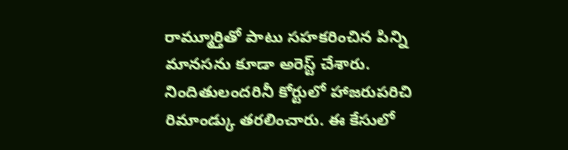రామ్మూర్తితో పాటు సహకరించిన పిన్ని మానసను కూడా అరెస్ట్ చేశారు. నిందితులందరినీ కోర్టులో హాజరుపరిచి రిమాండ్కు తరలించారు. ఈ కేసులో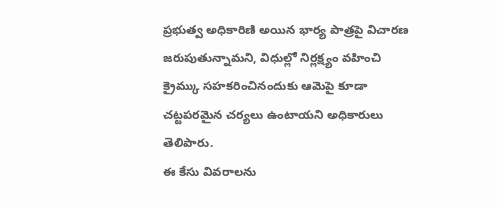ప్రభుత్వ అధికారిణి అయిన భార్య పాత్రపై విచారణ జరుపుతున్నామని, విధుల్లో నిర్లక్ష్యం వహించి క్రైమ్కు సహకరించినందుకు ఆమెపై కూడా చట్టపరమైన చర్యలు ఉంటాయని అధికారులు తెలిపారు.
ఈ కేసు వివరాలను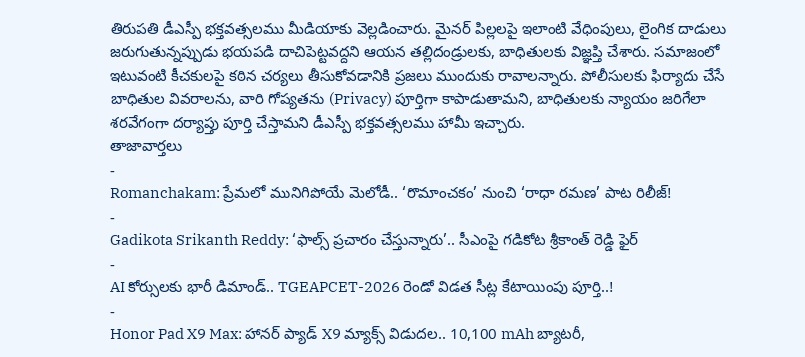తిరుపతి డీఎస్పీ భక్తవత్సలము మీడియాకు వెల్లడించారు. మైనర్ పిల్లలపై ఇలాంటి వేధింపులు, లైంగిక దాడులు జరుగుతున్నప్పుడు భయపడి దాచిపెట్టవద్దని ఆయన తల్లిదండ్రులకు, బాధితులకు విజ్ఞప్తి చేశారు. సమాజంలో ఇటువంటి కీచకులపై కఠిన చర్యలు తీసుకోవడానికి ప్రజలు ముందుకు రావాలన్నారు. పోలీసులకు ఫిర్యాదు చేసే బాధితుల వివరాలను, వారి గోప్యతను (Privacy) పూర్తిగా కాపాడుతామని, బాధితులకు న్యాయం జరిగేలా శరవేగంగా దర్యాప్తు పూర్తి చేస్తామని డీఎస్పీ భక్తవత్సలము హామీ ఇచ్చారు.
తాజావార్తలు
-
Romanchakam: ప్రేమలో మునిగిపోయే మెలోడీ.. ‘రొమాంచకం’ నుంచి ‘రాధా రమణ’ పాట రిలీజ్!
-
Gadikota Srikanth Reddy: ‘ఫాల్స్ ప్రచారం చేస్తున్నారు’.. సీఎంపై గడికోట శ్రీకాంత్ రెడ్డి ఫైర్
-
AI కోర్సులకు భారీ డిమాండ్.. TGEAPCET-2026 రెండో విడత సీట్ల కేటాయింపు పూర్తి..!
-
Honor Pad X9 Max: హానర్ ప్యాడ్ X9 మ్యాక్స్ విడుదల.. 10,100 mAh బ్యాటరీ,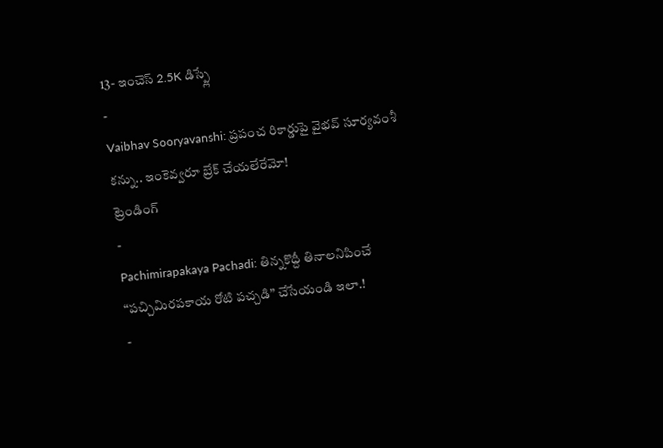13- ఇంచెస్ 2.5K డిస్ప్లే
-
Vaibhav Sooryavanshi: ప్రపంచ రికార్డుపై వైభవ్ సూర్యవంశీ కన్ను.. ఇంకెవ్వరూ బ్రేక్ చేయలేరేమో!
ట్రెండింగ్
-
Pachimirapakaya Pachadi: తిన్నకొద్దీ తినాలనిపించే “పచ్చిమిరపకాయ రోటి పచ్చడి” చేసేయండి ఇలా.!
-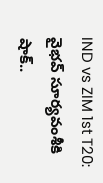IND vs ZIM 1st T20: వైభవ్ సూర్యవంశీకి షాక్..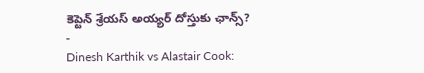కెప్టెన్ శ్రేయస్ అయ్యర్ దోస్తుకు ఛాన్స్?
-
Dinesh Karthik vs Alastair Cook: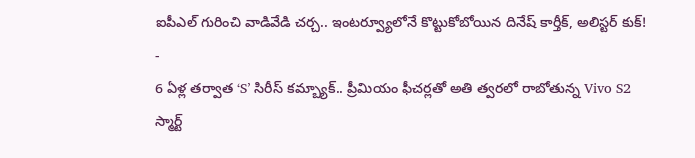ఐపీఎల్ గురించి వాడివేడి చర్చ.. ఇంటర్వ్యూలోనే కొట్టుకోబోయిన దినేష్ కార్తీక్, అలిస్టర్ కుక్!
-
6 ఏళ్ల తర్వాత ‘S’ సిరీస్ కమ్బ్యాక్.. ప్రీమియం ఫీచర్లతో అతి త్వరలో రాబోతున్న Vivo S2 స్మార్ట్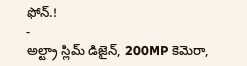ఫోన్.!
-
అల్ట్రా స్లిమ్ డిజైన్, 200MP కెమెరా,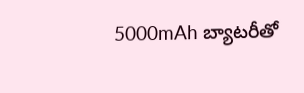5000mAh బ్యాటరీతో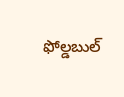ఫోల్డబుల్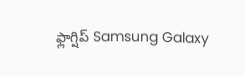ఫ్లాగ్షిప్ Samsung Galaxy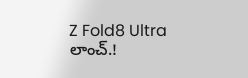Z Fold8 Ultra లాంచ్.!